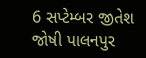6 સપ્ટેમ્બર જીતેશ જોષી પાલનપુર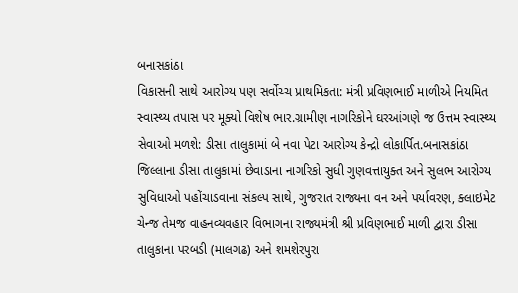બનાસકાંઠા
વિકાસની સાથે આરોગ્ય પણ સર્વોચ્ચ પ્રાથમિકતા: મંત્રી પ્રવિણભાઈ માળીએ નિયમિત સ્વાસ્થ્ય તપાસ પર મૂક્યો વિશેષ ભાર.ગ્રામીણ નાગરિકોને ઘરઆંગણે જ ઉત્તમ સ્વાસ્થ્ય સેવાઓ મળશે: ડીસા તાલુકામાં બે નવા પેટા આરોગ્ય કેન્દ્રો લોકાર્પિત.બનાસકાંઠા જિલ્લાના ડીસા તાલુકામાં છેવાડાના નાગરિકો સુધી ગુણવત્તાયુક્ત અને સુલભ આરોગ્ય સુવિધાઓ પહોંચાડવાના સંકલ્પ સાથે, ગુજરાત રાજ્યના વન અને પર્યાવરણ, ક્લાઇમેટ ચેન્જ તેમજ વાહનવ્યવહાર વિભાગના રાજ્યમંત્રી શ્રી પ્રવિણભાઈ માળી દ્વારા ડીસા તાલુકાના પરબડી (માલગઢ) અને શમશેરપુરા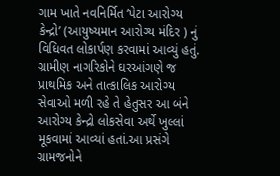ગામ ખાતે નવનિર્મિત ‘પેટા આરોગ્ય કેન્દ્રો’ (આયુષ્યમાન આરોગ્ય મંદિર ) નું વિધિવત લોકાર્પણ કરવામાં આવ્યું હતું. ગ્રામીણ નાગરિકોને ઘરઆંગણે જ પ્રાથમિક અને તાત્કાલિક આરોગ્ય સેવાઓ મળી રહે તે હેતુસર આ બંને આરોગ્ય કેન્દ્રો લોકસેવા અર્થે ખુલ્લાં મૂકવામાં આવ્યાં હતાં.આ પ્રસંગે ગ્રામજનોને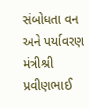સંબોધતા વન અને પર્યાવરણ મંત્રીશ્રી પ્રવીણભાઈ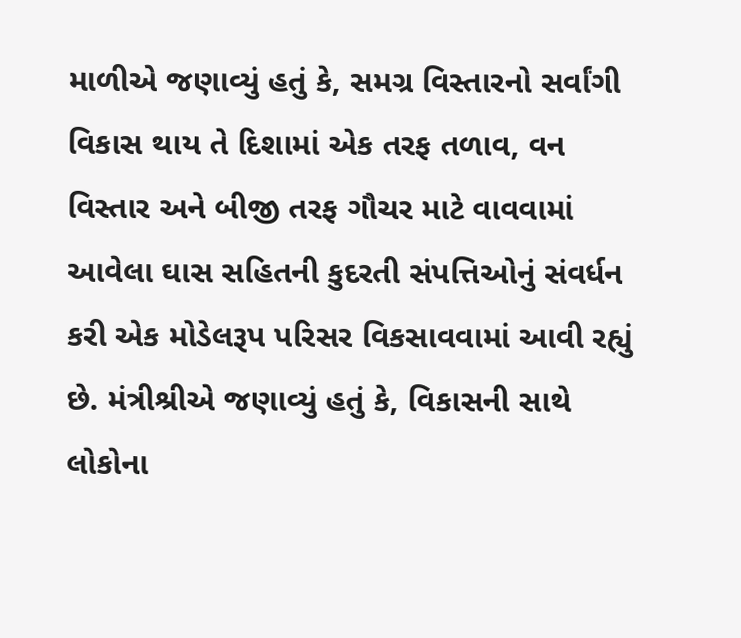માળીએ જણાવ્યું હતું કે, સમગ્ર વિસ્તારનો સર્વાંગી વિકાસ થાય તે દિશામાં એક તરફ તળાવ, વન વિસ્તાર અને બીજી તરફ ગૌચર માટે વાવવામાં આવેલા ઘાસ સહિતની કુદરતી સંપત્તિઓનું સંવર્ધન કરી એક મોડેલરૂપ પરિસર વિકસાવવામાં આવી રહ્યું છે. મંત્રીશ્રીએ જણાવ્યું હતું કે, વિકાસની સાથે લોકોના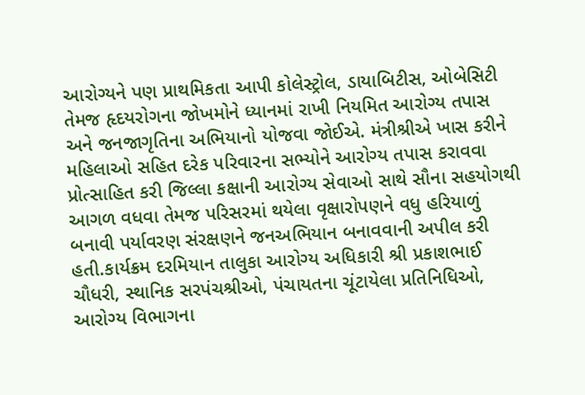આરોગ્યને પણ પ્રાથમિકતા આપી કોલેસ્ટ્રોલ, ડાયાબિટીસ, ઓબેસિટી તેમજ હૃદયરોગના જોખમોને ધ્યાનમાં રાખી નિયમિત આરોગ્ય તપાસ અને જનજાગૃતિના અભિયાનો યોજવા જોઈએ. મંત્રીશ્રીએ ખાસ કરીને મહિલાઓ સહિત દરેક પરિવારના સભ્યોને આરોગ્ય તપાસ કરાવવા પ્રોત્સાહિત કરી જિલ્લા કક્ષાની આરોગ્ય સેવાઓ સાથે સૌના સહયોગથી આગળ વધવા તેમજ પરિસરમાં થયેલા વૃક્ષારોપણને વધુ હરિયાળું બનાવી પર્યાવરણ સંરક્ષણને જનઅભિયાન બનાવવાની અપીલ કરી હતી.કાર્યક્રમ દરમિયાન તાલુકા આરોગ્ય અધિકારી શ્રી પ્રકાશભાઈ ચૌધરી, સ્થાનિક સરપંચશ્રીઓ, પંચાયતના ચૂંટાયેલા પ્રતિનિધિઓ, આરોગ્ય વિભાગના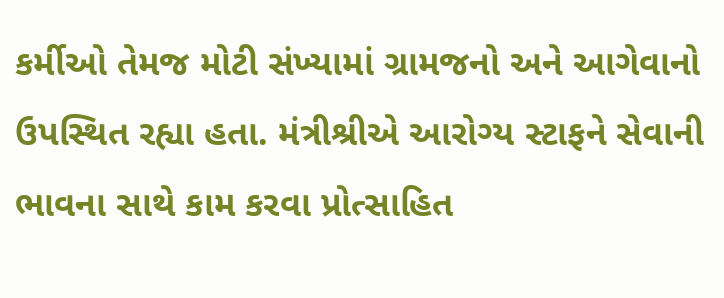કર્મીઓ તેમજ મોટી સંખ્યામાં ગ્રામજનો અને આગેવાનો ઉપસ્થિત રહ્યા હતા. મંત્રીશ્રીએ આરોગ્ય સ્ટાફને સેવાની ભાવના સાથે કામ કરવા પ્રોત્સાહિત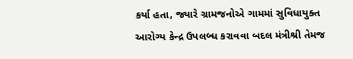કર્યા હતા, જ્યારે ગ્રામજનોએ ગામમાં સુવિધાયુક્ત આરોગ્ય કેન્દ્ર ઉપલબ્ધ કરાવવા બદલ મંત્રીશ્રી તેમજ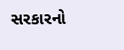સરકારનો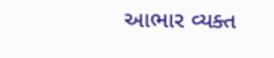આભાર વ્યક્ત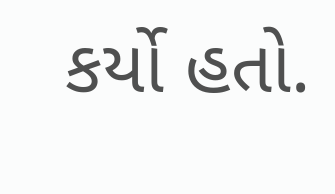કર્યો હતો.